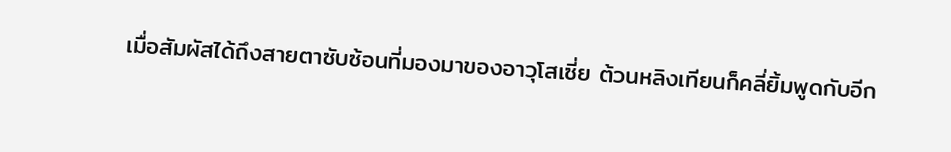เมื่อสัมผัสได้ถึงสายตาซับซ้อนที่มองมาของอาวุโสเซี่ย ต้วนหลิงเทียนก็คลี่ยิ้มพูดกับอีก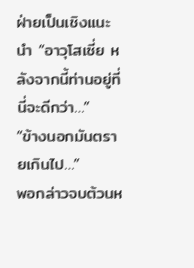ฝ่ายเป็นเชิงแนะนํา “อาวุโสเซี่ย หลังจากนี้ท่านอยู่ที่นี่จะดีกว่า…”
“ข้างนอกมันตรายเกินไป…”
พอกล่าวจบต้วนห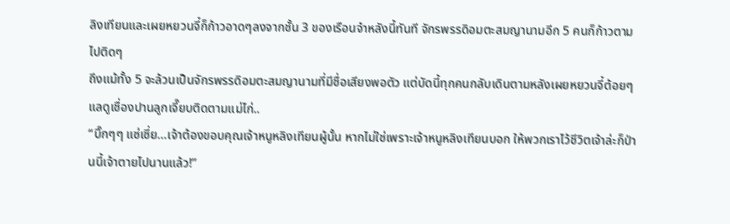ลิงเทียนและเผยหยวนจี๋ก็ก้าวอาดๆลงจากชั้น 3 ของเรือนจําหลังนี้ทันที จักรพรรดิอมตะสมญานามอีก 5 คนก็ก้าวตามไปติดๆ
ถึงแม้ทั้ง 5 จะล้วนเป็นจักรพรรดิอมตะสมญานามที่มีชื่อเสียงพอตัว แต่บัดนี้ทุกคนกลับเดินตามหลังเผยหยวนจี๋ต้อยๆ แลดูเชื่องปานลูกเจี๊ยบติดตามแม่ไก่..
“บิ๊กๆๆ แซ่เซี่ย…เจ้าต้องขอบคุณเจ้าหนูหลิงเทียนผู้นั้น หากไม่ใช่เพราะเจ้าหนูหลิงเทียนบอก ให้พวกเราไว้ชีวิตเจ้าล่ะก็ป่านนี้เจ้าตายไปนานแล้ว!”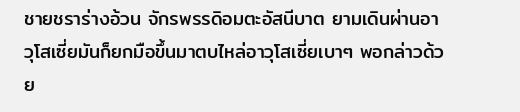ชายชราร่างอ้วน จักรพรรดิอมตะอัสนีบาต ยามเดินผ่านอาวุโสเซี่ยมันก็ยกมือขึ้นมาตบไหล่อาวุโสเซี่ยเบาๆ พอกล่าวด้วย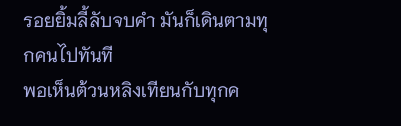รอยยิ้มลี้ลับจบคํา มันก็เดินตามทุกคนไปทันที
พอเห็นต้วนหลิงเทียนกับทุกค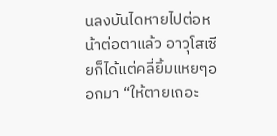นลงบันไดหายไปต่อหน้าต่อตาแล้ว อาวุโสเซียก็ได้แต่คลี่ยิ้มแหยๆออกมา “ให้ตายเถอะ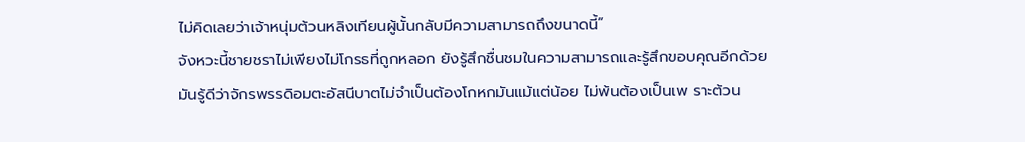ไม่คิดเลยว่าเจ้าหนุ่มต้วนหลิงเทียนผู้นั้นกลับมีความสามารถถึงขนาดนี้”
จังหวะนี้ชายชราไม่เพียงไม่โกรธที่ถูกหลอก ยังรู้สึกชื่นชมในความสามารถและรู้สึกขอบคุณอีกด้วย
มันรู้ดีว่าจักรพรรดิอมตะอัสนีบาตไม่จําเป็นต้องโกหกมันแม้แต่น้อย ไม่พ้นต้องเป็นเพ ราะต้วน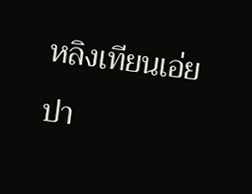หลิงเทียนเอ่ยปา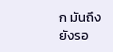ก มันถึงยังรอ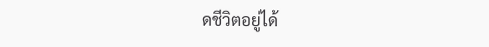ดชีวิตอยู่ได้